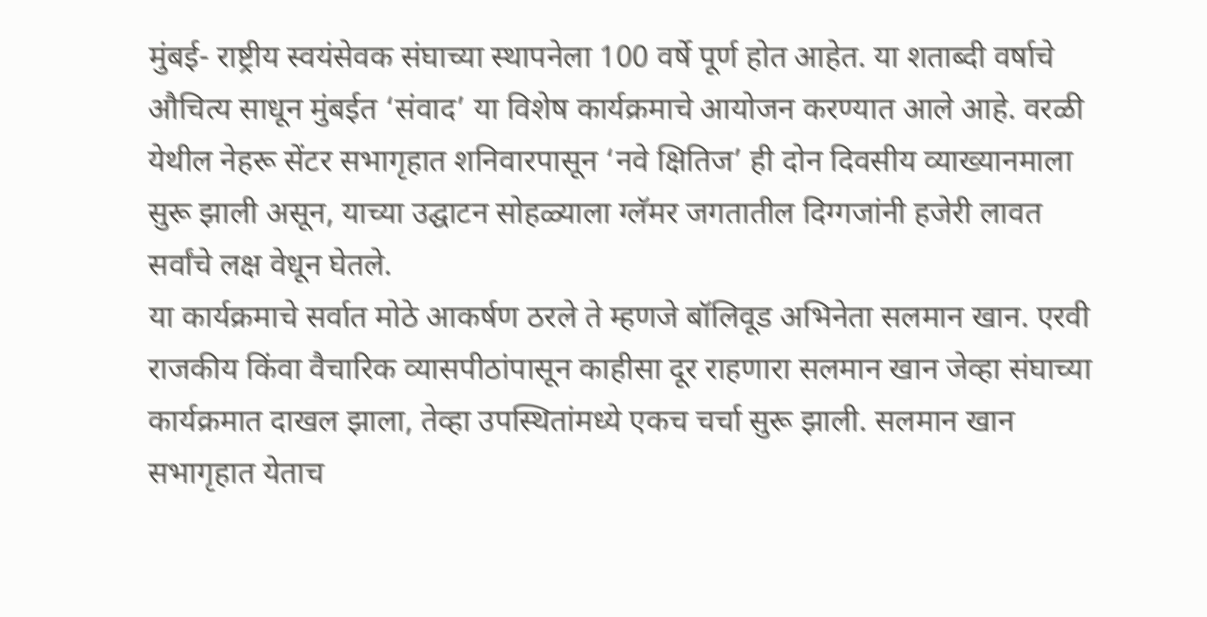मुंबई- राष्ट्रीय स्वयंसेवक संघाच्या स्थापनेला 100 वर्षे पूर्ण होत आहेत. या शताब्दी वर्षाचे औचित्य साधून मुंबईत ‘संवाद’ या विशेष कार्यक्रमाचे आयोजन करण्यात आले आहे. वरळी येथील नेहरू सेंटर सभागृहात शनिवारपासून ‘नवे क्षितिज’ ही दोन दिवसीय व्याख्यानमाला सुरू झाली असून, याच्या उद्घाटन सोहळ्याला ग्लॅमर जगतातील दिग्गजांनी हजेरी लावत सर्वांचे लक्ष वेधून घेतले.
या कार्यक्रमाचे सर्वात मोठे आकर्षण ठरले ते म्हणजे बॉलिवूड अभिनेता सलमान खान. एरवी राजकीय किंवा वैचारिक व्यासपीठांपासून काहीसा दूर राहणारा सलमान खान जेव्हा संघाच्या कार्यक्रमात दाखल झाला, तेव्हा उपस्थितांमध्ये एकच चर्चा सुरू झाली. सलमान खान सभागृहात येताच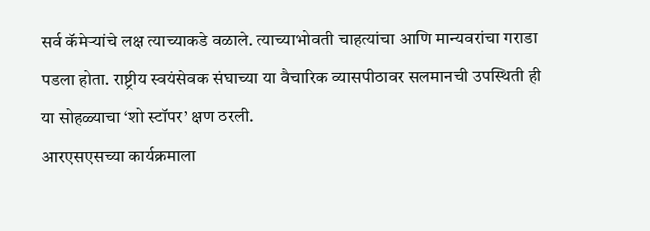सर्व कॅमेऱ्यांचे लक्ष त्याच्याकडे वळाले. त्याच्याभोवती चाहत्यांचा आणि मान्यवरांचा गराडा पडला होता. राष्ट्रीय स्वयंसेवक संघाच्या या वैचारिक व्यासपीठावर सलमानची उपस्थिती ही या सोहळ्याचा ‘शो स्टॉपर’ क्षण ठरली.
आरएसएसच्या कार्यक्रमाला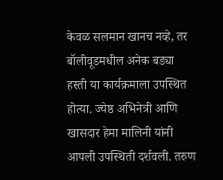केवळ सलमान खानच नव्हे, तर बॉलीवूडमधील अनेक बड्या हस्ती या कार्यक्रमाला उपस्थित होत्या. ज्येष्ठ अभिनेत्री आणि खासदार हेमा मालिनी यांनी आपली उपस्थिती दर्शवली. तरुण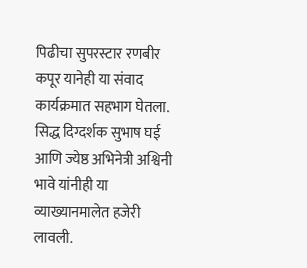पिढीचा सुपरस्टार रणबीर कपूर यानेही या संवाद कार्यक्रमात सहभाग घेतला. सिद्ध दिग्दर्शक सुभाष घई आणि ज्येष्ठ अभिनेत्री अश्विनी भावे यांनीही या व्याख्यानमालेत हजेरी लावली.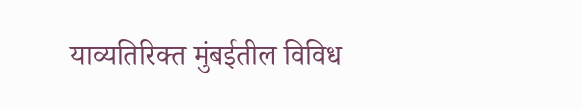याव्यतिरिक्त मुंबईतील विविध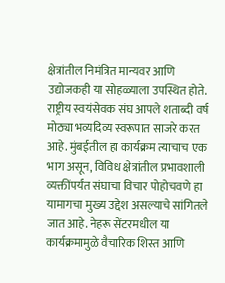क्षेत्रांतील निमंत्रित मान्यवर आणि उद्योजकही या सोहळ्याला उपस्थित होते.
राष्ट्रीय स्वयंसेवक संघ आपले शताब्दी वर्ष मोठ्या भव्यदिव्य स्वरूपात साजरे करत आहे. मुंबईतील हा कार्यक्रम त्याचाच एक भाग असून, विविध क्षेत्रांतील प्रभावशाली व्यक्तींपर्यंत संघाचा विचार पोहोचवणे हा यामागचा मुख्य उद्देश असल्याचे सांगितले जात आहे. नेहरू सेंटरमधील या कार्यक्रमामुळे वैचारिक शिस्त आणि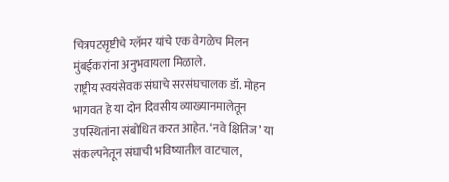चित्रपटसृष्टीचे ग्लॅमर यांचे एक वेगळेच मिलन मुंबईकरांना अनुभवायला मिळाले.
राष्ट्रीय स्वयंसेवक संघाचे सरसंघचालक डॉ. मोहन भागवत हे या दोन दिवसीय व्याख्यानमालेतून उपस्थितांना संबोधित करत आहेत. ‘नवे क्षितिज’ या संकल्पनेतून संघाची भविष्यातील वाटचाल,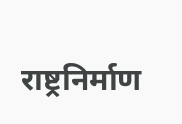राष्ट्रनिर्माण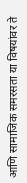आणि सामाजिक समरसता या विषयांवर ते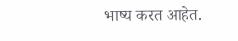भाष्य करत आहेत.